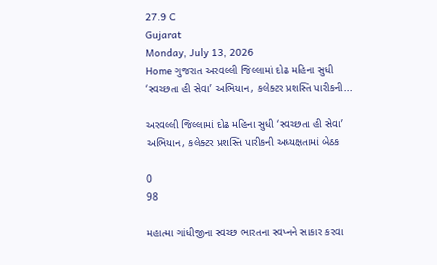27.9 C
Gujarat
Monday, July 13, 2026
Home ગુજરાત અરવલ્લી જિલ્લામાં દોઢ મહિના સુધી ‘સ્વચ્છતા હી સેવા’ અભિયાન, કલેક્ટર પ્રશસ્તિ પારીકની...

અરવલ્લી જિલ્લામાં દોઢ મહિના સુધી ‘સ્વચ્છતા હી સેવા’ અભિયાન, કલેક્ટર પ્રશસ્તિ પારીકની અધ્યક્ષતામાં બેઠક

0
98

મહાત્મા ગાંધીજીના સ્વચ્છ ભારતના સ્વપ્નને સાકાર કરવા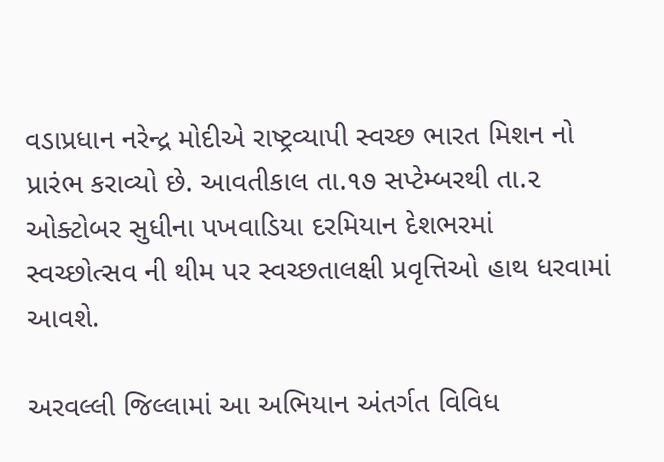વડાપ્રધાન નરેન્દ્ર મોદીએ રાષ્ટ્રવ્યાપી સ્વચ્છ ભારત મિશન નો પ્રારંભ કરાવ્યો છે. આવતીકાલ તા.૧૭ સપ્ટેમ્બરથી તા.૨ ઓક્ટોબર સુધીના પખવાડિયા દરમિયાન દેશભરમાં સ્વચ્છોત્સવ ની થીમ પર સ્વચ્છતાલક્ષી પ્રવૃત્તિઓ હાથ ધરવામાં આવશે.

અરવલ્લી જિલ્લામાં આ અભિયાન અંતર્ગત વિવિધ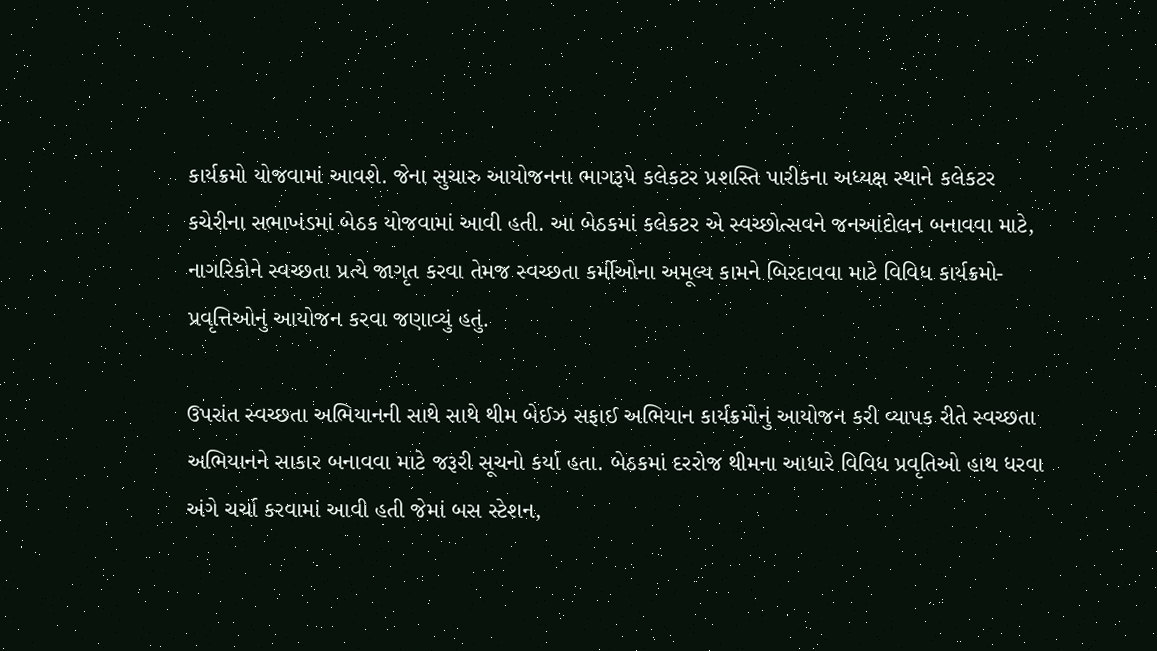કાર્યક્રમો યોજવામાં આવશે. જેના સુચારુ આયોજનના ભાગરૂપે કલેકટર પ્રશસ્તિ પારીકના અધ્યક્ષ સ્થાને કલેકટર કચેરીના સભાખંડમાં બેઠક યોજવામાં આવી હતી. આ બેઠકમાં કલેકટર એ સ્વચ્છોત્સવને જનઆંદોલન બનાવવા માટે, નાગરિકોને સ્વચ્છતા પ્રત્યે જાગૃત કરવા તેમજ સ્વચ્છતા કર્મીઓના અમૂલ્ય કામને બિરદાવવા માટે વિવિધ કાર્યક્રમો-પ્રવૃત્તિઓનું આયોજન કરવા જણાવ્યું હતું.

ઉપરાંત સ્વચ્છતા અભિયાનની સાથે સાથે થીમ બેઈઝ સફાઈ અભિયાન કાર્યક્રમોનું આયોજન કરી વ્યાપક રીતે સ્વચ્છતા અભિયાનને સાકાર બનાવવા માટે જરૂરી સૂચનો કર્યા હતા. બેઠકમાં દરરોજ થીમના આધારે વિવિધ પ્રવૃતિઓ હાથ ધરવા અંગે ચર્ચા કરવામાં આવી હતી જેમાં બસ સ્ટેશન,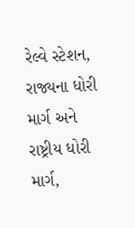રેલ્વે સ્ટેશન, રાજ્યના ધોરી માર્ગ અને રાષ્ટ્રીય ધોરી માર્ગ,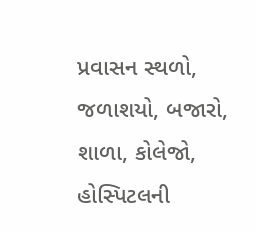પ્રવાસન સ્થળો, જળાશયો, બજારો, શાળા, કોલેજો, હોસ્પિટલની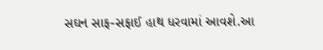સઘન સાફ-સફાઈ હાથ ધરવામાં આવશે.આ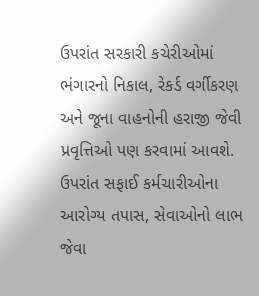ઉપરાંત સરકારી કચેરીઓમાં ભંગારનો નિકાલ, રેકર્ડ વર્ગીકરણ અને જૂના વાહનોની હરાજી જેવી પ્રવૃત્તિઓ પણ કરવામાં આવશે. ઉપરાંત સફાઈ કર્મચારીઓના આરોગ્ય તપાસ, સેવાઓનો લાભ જેવા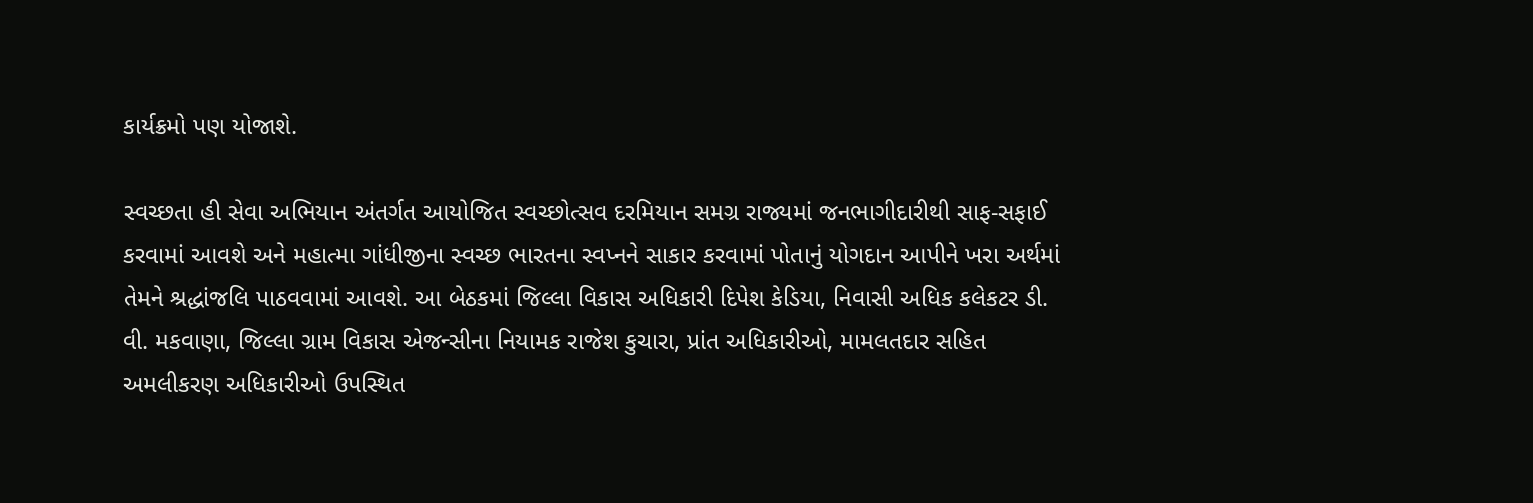કાર્યક્રમો પણ યોજાશે.

સ્વચ્છતા હી સેવા અભિયાન અંતર્ગત આયોજિત સ્વચ્છોત્સવ દરમિયાન સમગ્ર રાજ્યમાં જનભાગીદારીથી સાફ-સફાઈ કરવામાં આવશે અને મહાત્મા ગાંધીજીના સ્વચ્છ ભારતના સ્વપ્નને સાકાર કરવામાં પોતાનું યોગદાન આપીને ખરા અર્થમાં તેમને શ્રદ્ધાંજલિ પાઠવવામાં આવશે. આ બેઠકમાં જિલ્લા વિકાસ અધિકારી દિપેશ કેડિયા, નિવાસી અધિક કલેકટર ડી. વી. મકવાણા, જિલ્લા ગ્રામ વિકાસ એજન્સીના નિયામક રાજેશ કુચારા, પ્રાંત અધિકારીઓ, મામલતદાર સહિત અમલીકરણ અધિકારીઓ ઉપસ્થિત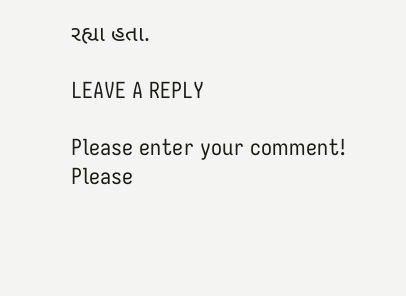રહ્યા હતા.

LEAVE A REPLY

Please enter your comment!
Please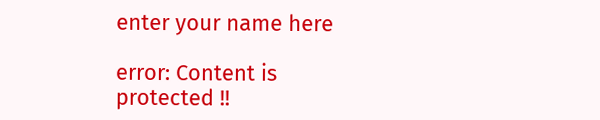enter your name here

error: Content is protected !!